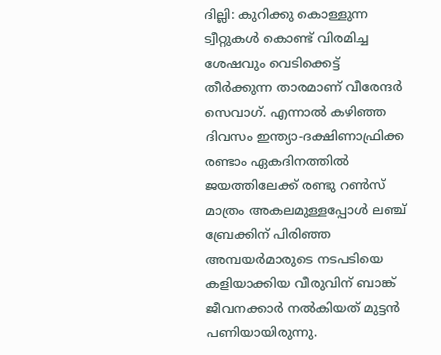ദില്ലി: കുറിക്കു കൊള്ളുന്ന ട്വീറ്റുകള്‍ കൊണ്ട് വിരമിച്ച ശേഷവും വെടിക്കെട്ട് തീര്‍ക്കുന്ന താരമാണ് വീരേന്ദര്‍ സെവാഗ്. എന്നാല്‍ കഴിഞ്ഞ ദിവസം ഇന്ത്യാ-ദക്ഷിണാഫ്രിക്ക രണ്ടാം ഏകദിനത്തില്‍ ജയത്തിലേക്ക് രണ്ടു റണ്‍സ് മാത്രം അകലമുള്ളപ്പോള്‍ ലഞ്ച് ബ്രേക്കിന് പിരിഞ്ഞ അമ്പയര്‍മാരുടെ നടപടിയെ കളിയാക്കിയ വീരുവിന് ബാങ്ക് ജീവനക്കാര്‍ നല്‍കിയത് മുട്ടന്‍ പണിയായിരുന്നു.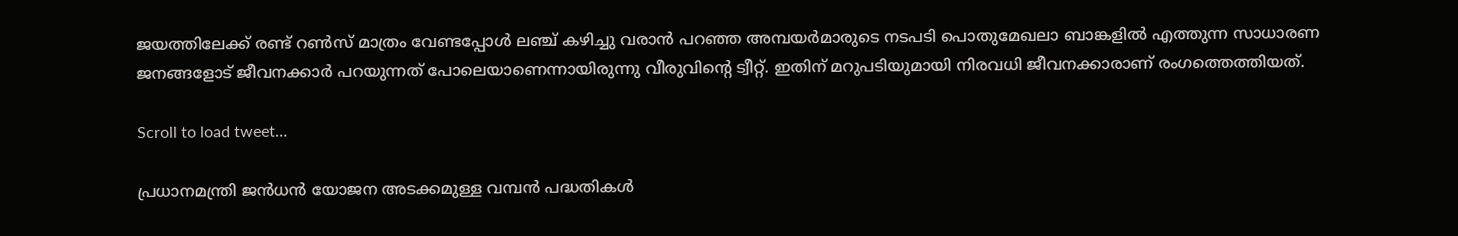ജയത്തിലേക്ക് രണ്ട് റണ്‍സ് മാത്രം വേണ്ടപ്പോള്‍ ലഞ്ച് കഴിച്ചു വരാന്‍ പറഞ്ഞ അമ്പയര്‍മാരുടെ നടപടി പൊതുമേഖലാ ബാങ്കളില്‍ എത്തുന്ന സാധാരണ ജനങ്ങളോട് ജീവനക്കാര്‍ പറയുന്നത് പോലെയാണെന്നായിരുന്നു വീരുവിന്റെ ട്വീറ്റ്. ഇതിന് മറുപടിയുമായി നിരവധി ജീവനക്കാരാണ് രംഗത്തെത്തിയത്.

Scroll to load tweet…

പ്രധാനമന്ത്രി ജന്‍ധന്‍ യോജന അടക്കമുള്ള വമ്പന്‍ പദ്ധതികള്‍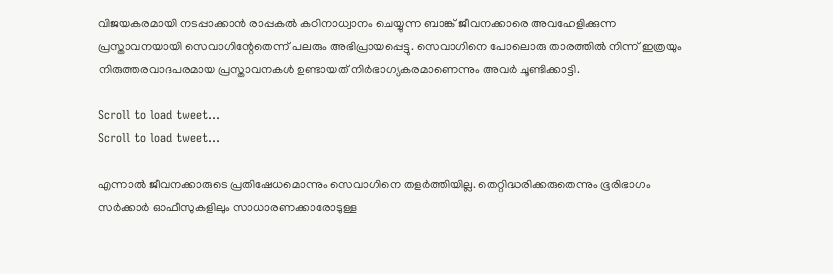വിജയകരമായി നടപ്പാക്കാന്‍ രാപ്പകല്‍ കഠിനാധ്വാനം ചെയ്യുന്ന ബാങ്ക് ജീവനക്കാരെ അവഹേളിക്കുന്ന പ്രസ്താവനയായി സെവാഗിന്റേതെന്ന് പലരും അഭിപ്രായപ്പെട്ടു. സെവാഗിനെ പോലൊരു താരത്തില്‍ നിന്ന് ഇത്രയും നിരുത്തരവാദപരമായ പ്രസ്താവനകള്‍ ഉണ്ടായത് നിര്‍ഭാഗ്യകരമാണെന്നും അവര്‍ ചൂണ്ടിക്കാട്ടി.

Scroll to load tweet…
Scroll to load tweet…

എന്നാല്‍ ജീവനക്കാരുടെ പ്രതിഷേധമൊന്നും സെവാഗിനെ തളര്‍ത്തിയില്ല. തെറ്റിദ്ധരിക്കരുതെന്നും ഭൂരിഭാഗം സര്‍ക്കാര്‍ ഓഫീസുകളിലും സാധാരണക്കാരോടുള്ള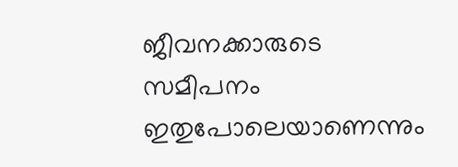ജീവനക്കാരുടെ സമീപനം ഇതുപോലെയാണെന്നും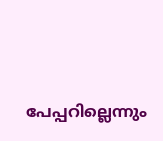പേപ്പറില്ലെന്നും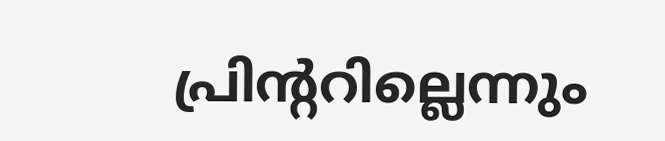പ്രിന്ററില്ലെന്നും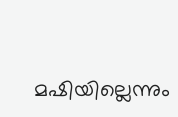മഷിയില്ലെന്നും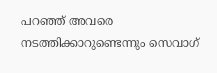പറഞ്ഞ് അവരെ നടത്തിക്കാറുണ്ടെന്നും സെവാഗ്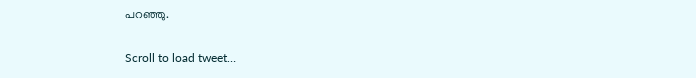പറഞ്ഞു.

Scroll to load tweet…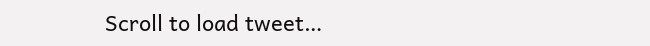Scroll to load tweet…